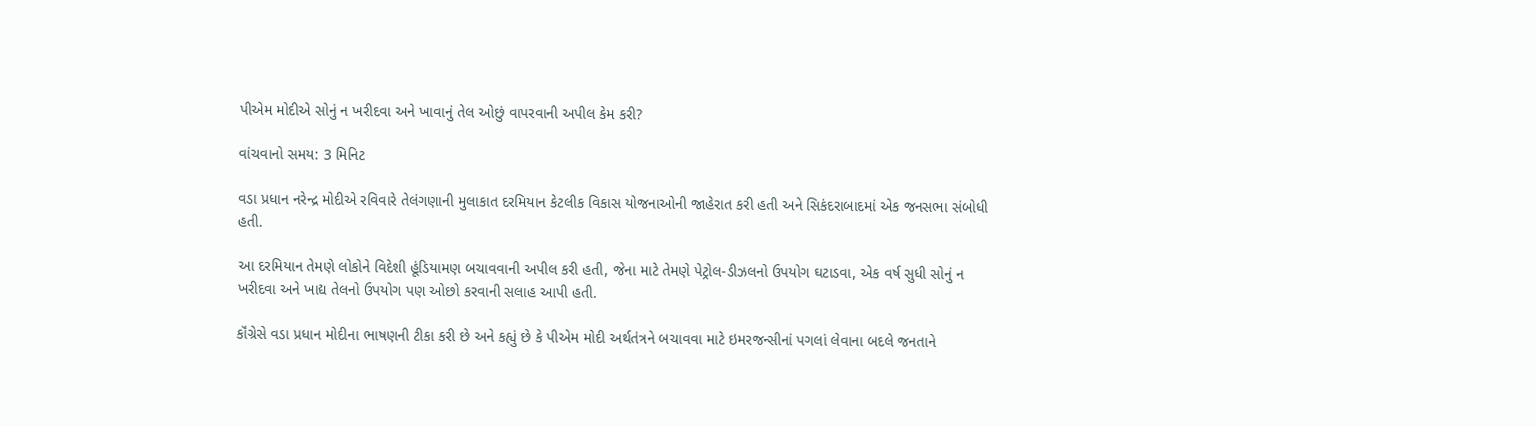પીએમ મોદીએ સોનું ન ખરીદવા અને ખાવાનું તેલ ઓછું વાપરવાની અપીલ કેમ કરી?

વાંચવાનો સમય: 3 મિનિટ

વડા પ્રધાન નરેન્દ્ર મોદીએ રવિવારે તેલંગણાની મુલાકાત દરમિયાન કેટલીક વિકાસ યોજનાઓની જાહેરાત કરી હતી અને સિકંદરાબાદમાં એક જનસભા સંબોધી હતી.

આ દરમિયાન તેમણે લોકોને વિદેશી હૂંડિયામણ બચાવવાની અપીલ કરી હતી, જેના માટે તેમણે પેટ્રોલ-ડીઝલનો ઉપયોગ ઘટાડવા, એક વર્ષ સુધી સોનું ન ખરીદવા અને ખાદ્ય તેલનો ઉપયોગ પણ ઓછો કરવાની સલાહ આપી હતી.

કૉંગ્રેસે વડા પ્રધાન મોદીના ભાષણની ટીકા કરી છે અને કહ્યું છે કે પીએમ મોદી અર્થતંત્રને બચાવવા માટે ઇમરજન્સીનાં પગલાં લેવાના બદલે જનતાને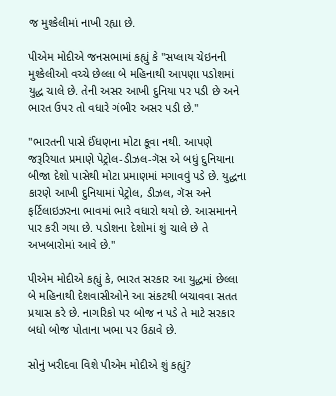જ મુશ્કેલીમાં નાખી રહ્યા છે.

પીએમ મોદીએ જનસભામાં કહ્યું કે "સપ્લાય ચેઇનની મુશ્કેલીઓ વચ્ચે છેલ્લા બે મહિનાથી આપણા પડોશમાં યુદ્ધ ચાલે છે. તેની અસર આખી દુનિયા પર પડી છે અને ભારત ઉપર તો વધારે ગંભીર અસર પડી છે."

"ભારતની પાસે ઈંધણના મોટા કૂવા નથી. આપણે જરૂરિયાત પ્રમાણે પેટ્રોલ-ડીઝલ-ગૅસ એ બધું દુનિયાના બીજા દેશો પાસેથી મોટા પ્રમાણમાં મગાવવું પડે છે. યુદ્ધના કારણે આખી દુનિયામાં પેટ્રોલ, ડીઝલ, ગૅસ અને ફર્ટિલાઇઝરના ભાવમાં ભારે વધારો થયો છે. આસમાનને પાર કરી ગયા છે. પડોશના દેશોમાં શું ચાલે છે તે અખબારોમાં આવે છે."

પીએમ મોદીએ કહ્યું કે, ભારત સરકાર આ યુદ્ધમાં છેલ્લા બે મહિનાથી દેશવાસીઓને આ સંકટથી બચાવવા સતત પ્રયાસ કરે છે. નાગરિકો પર બોજ ન પડે તે માટે સરકાર બધો બોજ પોતાના ખભા પર ઉઠાવે છે.

સોનું ખરીદવા વિશે પીએમ મોદીએ શું કહ્યું?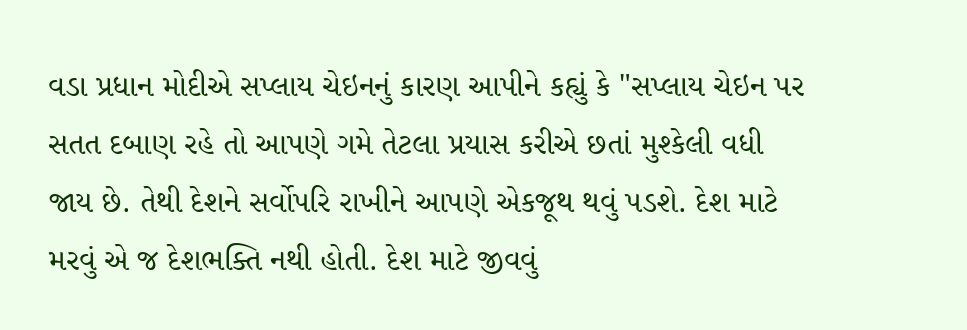વડા પ્રધાન મોદીએ સપ્લાય ચેઇનનું કારણ આપીને કહ્યું કે "સપ્લાય ચેઇન પર સતત દબાણ રહે તો આપણે ગમે તેટલા પ્રયાસ કરીએ છતાં મુશ્કેલી વધી જાય છે. તેથી દેશને સર્વોપરિ રાખીને આપણે એકજૂથ થવું પડશે. દેશ માટે મરવું એ જ દેશભક્તિ નથી હોતી. દેશ માટે જીવવું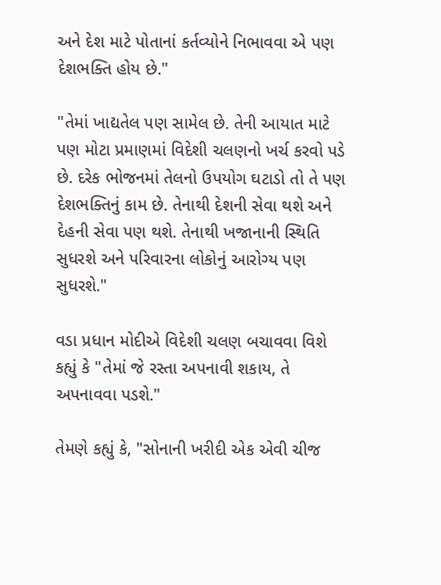અને દેશ માટે પોતાનાં કર્તવ્યોને નિભાવવા એ પણ દેશભક્તિ હોય છે."

"તેમાં ખાદ્યતેલ પણ સામેલ છે. તેની આયાત માટે પણ મોટા પ્રમાણમાં વિદેશી ચલણનો ખર્ચ કરવો પડે છે. દરેક ભોજનમાં તેલનો ઉપયોગ ઘટાડો તો તે પણ દેશભક્તિનું કામ છે. તેનાથી દેશની સેવા થશે અને દેહની સેવા પણ થશે. તેનાથી ખજાનાની સ્થિતિ સુધરશે અને પરિવારના લોકોનું આરોગ્ય પણ સુધરશે."

વડા પ્રધાન મોદીએ વિદેશી ચલણ બચાવવા વિશે કહ્યું કે "તેમાં જે રસ્તા અપનાવી શકાય, તે અપનાવવા પડશે."

તેમણે કહ્યું કે, "સોનાની ખરીદી એક એવી ચીજ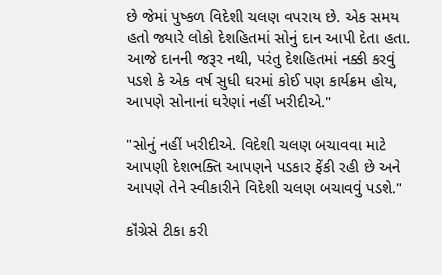છે જેમાં પુષ્કળ વિદેશી ચલણ વપરાય છે. એક સમય હતો જ્યારે લોકો દેશહિતમાં સોનું દાન આપી દેતા હતા. આજે દાનની જરૂર નથી, પરંતુ દેશહિતમાં નક્કી કરવું પડશે કે એક વર્ષ સુધી ઘરમાં કોઈ પણ કાર્યક્રમ હોય, આપણે સોનાનાં ઘરેણાં નહીં ખરીદીએ."

"સોનું નહીં ખરીદીએ. વિદેશી ચલણ બચાવવા માટે આપણી દેશભક્તિ આપણને પડકાર ફેંકી રહી છે અને આપણે તેને સ્વીકારીને વિદેશી ચલણ બચાવવું પડશે."

કૉંગ્રેસે ટીકા કરી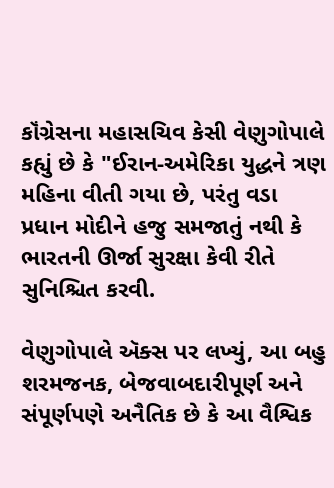કૉંગ્રેસના મહાસચિવ કેસી વેણુગોપાલે કહ્યું છે કે "ઈરાન-અમેરિકા યુદ્ધને ત્રણ મહિના વીતી ગયા છે, પરંતુ વડા પ્રધાન મોદીને હજુ સમજાતું નથી કે ભારતની ઊર્જા સુરક્ષા કેવી રીતે સુનિશ્ચિત કરવી.

વેણુગોપાલે ઍક્સ પર લખ્યું, આ બહુ શરમજનક, બેજવાબદારીપૂર્ણ અને સંપૂર્ણપણે અનૈતિક છે કે આ વૈશ્વિક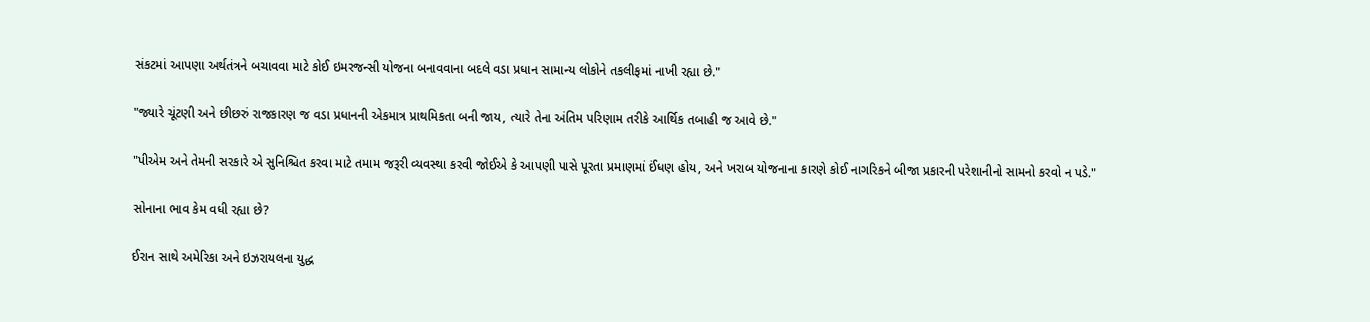સંકટમાં આપણા અર્થતંત્રને બચાવવા માટે કોઈ ઇમરજન્સી યોજના બનાવવાના બદલે વડા પ્રધાન સામાન્ય લોકોને તકલીફમાં નાખી રહ્યા છે."

"જ્યારે ચૂંટણી અને છીછરું રાજકારણ જ વડા પ્રધાનની એકમાત્ર પ્રાથમિકતા બની જાય, ત્યારે તેના અંતિમ પરિણામ તરીકે આર્થિક તબાહી જ આવે છે."

"પીએમ અને તેમની સરકારે એ સુનિશ્ચિત કરવા માટે તમામ જરૂરી વ્યવસ્થા કરવી જોઈએ કે આપણી પાસે પૂરતા પ્રમાણમાં ઈંધણ હોય, અને ખરાબ યોજનાના કારણે કોઈ નાગરિકને બીજા પ્રકારની પરેશાનીનો સામનો કરવો ન પડે."

સોનાના ભાવ કેમ વધી રહ્યા છે?

ઈરાન સાથે અમેરિકા અને ઇઝરાયલના યુદ્ધ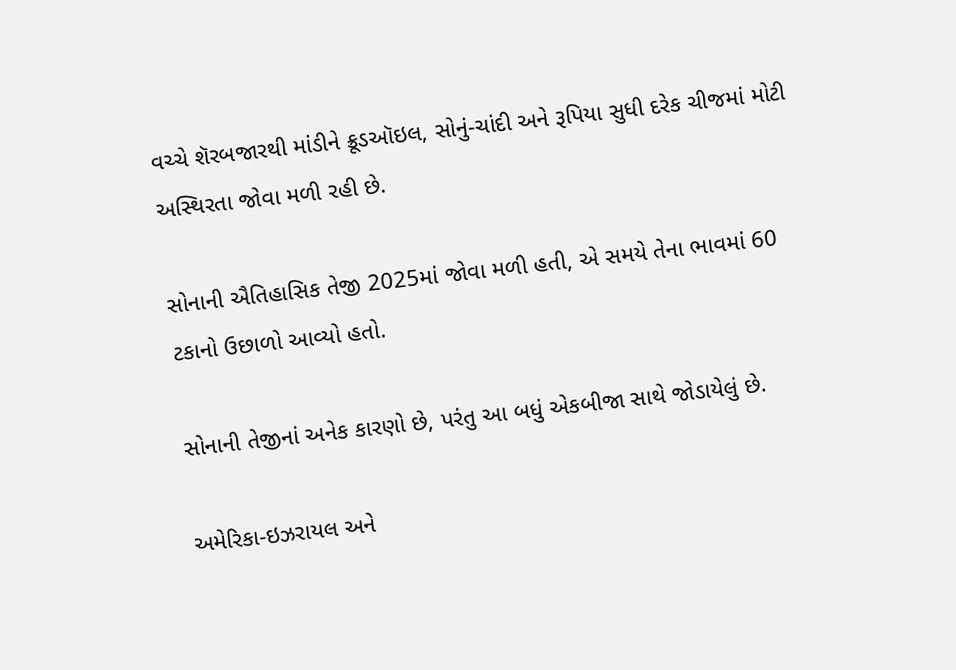વચ્ચે શૅરબજારથી માંડીને ક્રૂડઑઇલ, સોનું-ચાંદી અને રૂપિયા સુધી દરેક ચીજમાં મોટી અસ્થિરતા જોવા મળી રહી છે.

સોનાની ઐતિહાસિક તેજી 2025માં જોવા મળી હતી, એ સમયે તેના ભાવમાં 60 ટકાનો ઉછાળો આવ્યો હતો.

સોનાની તેજીનાં અનેક કારણો છે, પરંતુ આ બધું એકબીજા સાથે જોડાયેલું છે.

અમેરિકા-ઇઝરાયલ અને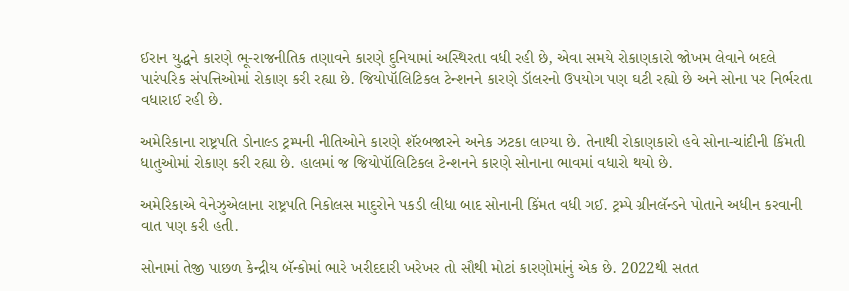ઈરાન યુદ્ધને કારણે ભૂ-રાજનીતિક તણાવને કારણે દુનિયામાં અસ્થિરતા વધી રહી છે, એવા સમયે રોકાણકારો જોખમ લેવાને બદલે પારંપરિક સંપત્તિઓમાં રોકાણ કરી રહ્યા છે. જિયોપૉલિટિકલ ટેન્શનને કારણે ડૉલરનો ઉપયોગ પણ ઘટી રહ્યો છે અને સોના પર નિર્ભરતા વધારાઈ રહી છે.

અમેરિકાના રાષ્ટ્રપતિ ડોનાલ્ડ ટ્રમ્પની નીતિઓને કારણે શૅરબજારને અનેક ઝટકા લાગ્યા છે. તેનાથી રોકાણકારો હવે સોના-ચાંદીની કિંમતી ધાતુઓમાં રોકાણ કરી રહ્યા છે. હાલમાં જ જિયોપૉલિટિકલ ટેન્શનને કારણે સોનાના ભાવમાં વધારો થયો છે.

અમેરિકાએ વેનેઝુએલાના રાષ્ટ્રપતિ નિકોલસ માદુરોને પકડી લીધા બાદ સોનાની કિંમત વધી ગઈ. ટ્રમ્પે ગ્રીનલૅન્ડને પોતાને અધીન કરવાની વાત પણ કરી હતી.

સોનામાં તેજી પાછળ કેન્દ્રીય બૅન્કોમાં ભારે ખરીદદારી ખરેખર તો સૌથી મોટાં કારણોમાંનું એક છે. 2022થી સતત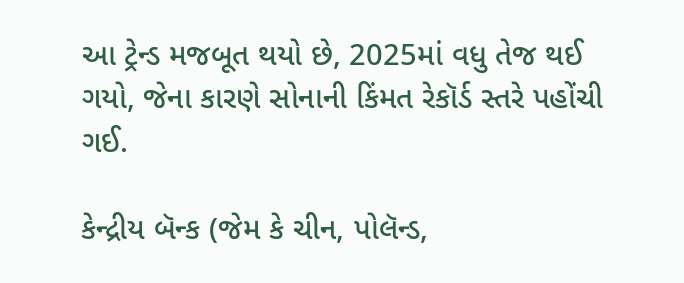આ ટ્રેન્ડ મજબૂત થયો છે, 2025માં વધુ તેજ થઈ ગયો, જેના કારણે સોનાની કિંમત રેકૉર્ડ સ્તરે પહોંચી ગઈ.

કેન્દ્રીય બૅન્ક (જેમ કે ચીન, પોલૅન્ડ,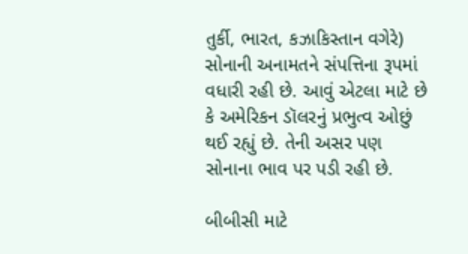તુર્કી, ભારત, કઝાકિસ્તાન વગેરે) સોનાની અનામતને સંપત્તિના રૂપમાં વધારી રહી છે. આવું એટલા માટે છે કે અમેરિકન ડૉલરનું પ્રભુત્વ ઓછું થઈ રહ્યું છે. તેની અસર પણ સોનાના ભાવ પર પડી રહી છે.

બીબીસી માટે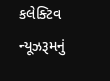કલેક્ટિવ ન્યૂઝરૂમનું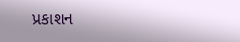પ્રકાશન